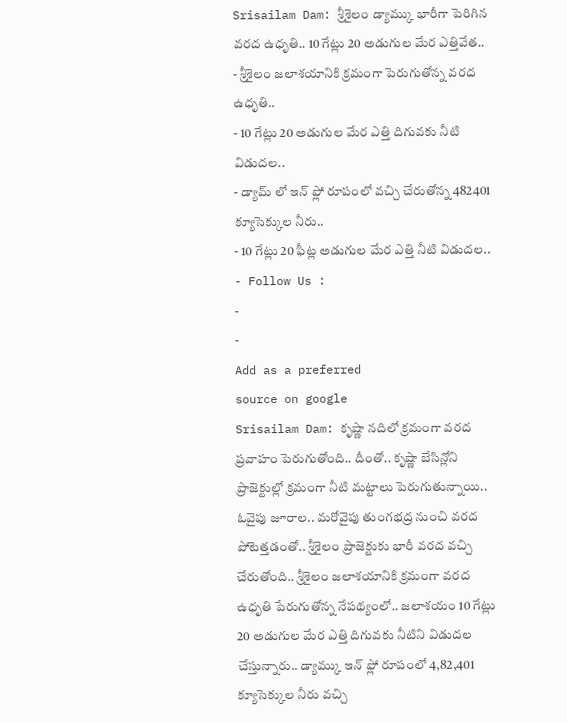Srisailam Dam: శ్రీశైలం డ్యామ్కు భారీగా పెరిగిన వరద ఉధృతి.. 10 గేట్లు 20 అడుగుల మేర ఎత్తివేత..
- శ్రీశైలం జలాశయానికి క్రమంగా పెరుగుతోన్న వరద ఉధృతి..
- 10 గేట్లు 20 అడుగుల మేర ఎత్తి దిగువకు నీటి విడుదల..
- డ్యామ్ లో ఇన్ ఫ్లో రూపంలో వచ్చి చేరుతోన్న 482401 క్యూసెక్కుల నీరు..
- 10 గేట్లు 20 ఫీట్ల అడుగుల మేర ఎత్తి నీటి విడుదల..
- Follow Us :
-
-
Add as a preferred
source on google
Srisailam Dam: కృష్ణా నదిలో క్రమంగా వరద ప్రవాహం పెరుగుతోంది.. దీంతో.. కృష్ణా బేసిన్లోని ప్రాజెక్టుల్లో క్రమంగా నీటి మట్టాలు పెరుగుతున్నాయి.. ఓవైపు జూరాల.. మరోవైపు తుంగభద్ర నుంచి వరద పోటెత్తడంతో.. శ్రీశైలం ప్రాజెక్టుకు భారీ వరద వచ్చి చేరుతోంది.. శ్రీశైలం జలాశయానికి క్రమంగా వరద ఉధృతి పేరుగుతోన్న నేపథ్యంలో.. జలాశయం 10 గేట్లు 20 అడుగుల మేర ఎత్తి దిగువకు నీటిని విడుదల చేస్తున్నారు.. డ్యామ్కు ఇన్ ఫ్లో రూపంలో 4,82,401 క్యూసెక్కుల నీరు వచ్చి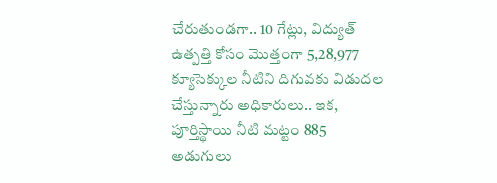చేరుతుండగా.. 10 గేట్లు, విద్యుత్ ఉత్పత్తి కోసం మొత్తంగా 5,28,977 క్యూసెక్కుల నీటిని దిగువకు విడుదల చేస్తున్నారు అధికారులు.. ఇక, పూర్తిస్థాయి నీటి మట్టం 885 అడుగులు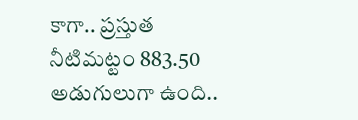కాగా.. ప్రస్తుత నీటిమట్టం 883.50 అడుగులుగా ఉంది..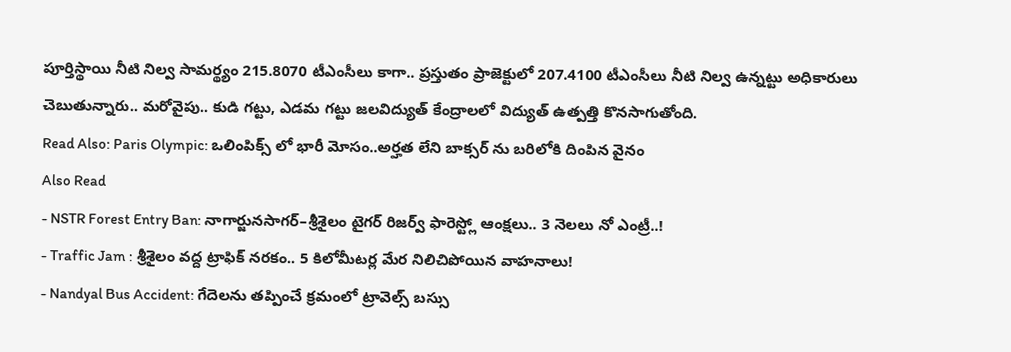పూర్తిస్థాయి నీటి నిల్వ సామర్థ్యం 215.8070 టీఎంసీలు కాగా.. ప్రస్తుతం ప్రాజెక్టులో 207.4100 టీఎంసీలు నీటి నిల్వ ఉన్నట్టు అధికారులు చెబుతున్నారు.. మరోవైపు.. కుడి గట్టు, ఎడమ గట్టు జలవిద్యుత్ కేంద్రాలలో విద్యుత్ ఉత్పత్తి కొనసాగుతోంది.
Read Also: Paris Olympic: ఒలింపిక్స్ లో భారీ మోసం..అర్హత లేని బాక్సర్ ను బరిలోకి దింపిన వైనం
Also Read
- NSTR Forest Entry Ban: నాగార్జునసాగర్–శ్రీశైలం టైగర్ రిజర్వ్ ఫారెస్ట్లో ఆంక్షలు.. 3 నెలలు నో ఎంట్రీ..!
- Traffic Jam : శ్రీశైలం వద్ద ట్రాఫిక్ నరకం.. 5 కిలోమీటర్ల మేర నిలిచిపోయిన వాహనాలు!
- Nandyal Bus Accident: గేదెలను తప్పించే క్రమంలో ట్రావెల్స్ బస్సు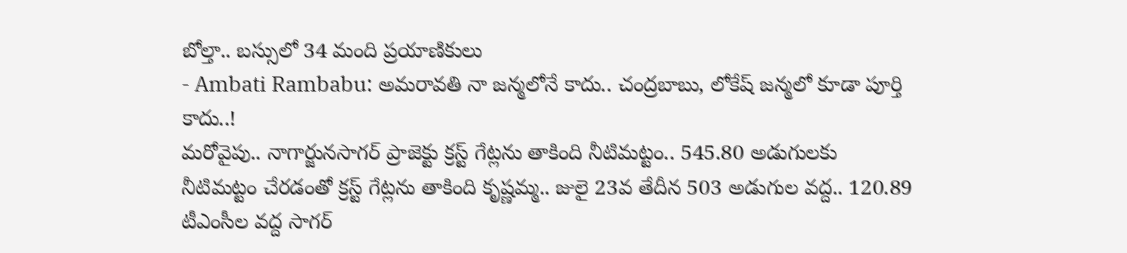బోల్తా.. బస్సులో 34 మంది ప్రయాణికులు
- Ambati Rambabu: అమరావతి నా జన్మలోనే కాదు.. చంద్రబాబు, లోకేష్ జన్మలో కూడా పూర్తి కాదు..!
మరోవైపు.. నాగార్జునసాగర్ ప్రాజెక్టు క్రస్ట్ గేట్లను తాకింది నీటిమట్టం.. 545.80 అడుగులకు నీటిమట్టం చేరడంతో క్రస్ట్ గేట్లను తాకింది కృష్ణమ్మ.. జులై 23వ తేదీన 503 అడుగుల వద్ద.. 120.89 టీఎంసీల వద్ద సాగర్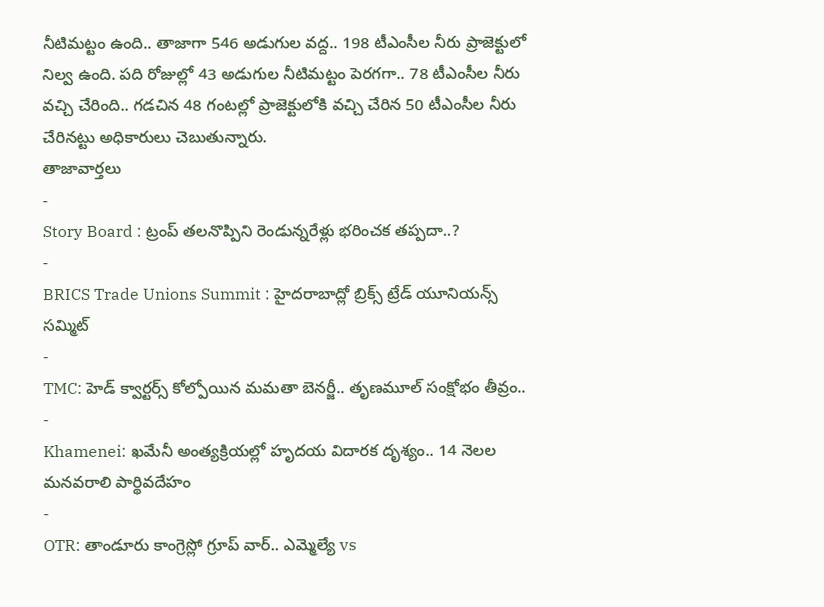నీటిమట్టం ఉంది.. తాజాగా 546 అడుగుల వద్ద.. 198 టీఎంసీల నీరు ప్రాజెక్టులో నిల్వ ఉంది. పది రోజుల్లో 43 అడుగుల నీటిమట్టం పెరగగా.. 78 టీఎంసీల నీరు వచ్చి చేరింది.. గడచిన 48 గంటల్లో ప్రాజెక్టులోకి వచ్చి చేరిన 50 టీఎంసీల నీరు చేరినట్టు అధికారులు చెబుతున్నారు.
తాజావార్తలు
-
Story Board : ట్రంప్ తలనొప్పిని రెండున్నరేళ్లు భరించక తప్పదా..?
-
BRICS Trade Unions Summit : హైదరాబాద్లో బ్రిక్స్ ట్రేడ్ యూనియన్స్ సమ్మిట్
-
TMC: హెడ్ క్వార్టర్స్ కోల్పోయిన మమతా బెనర్జీ.. తృణమూల్ సంక్షోభం తీవ్రం..
-
Khamenei: ఖమేనీ అంత్యక్రియల్లో హృదయ విదారక దృశ్యం.. 14 నెలల మనవరాలి పార్థివదేహం
-
OTR: తాండూరు కాంగ్రెస్లో గ్రూప్ వార్.. ఎమ్మెల్యే vs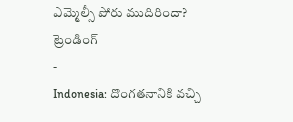ఎమ్మెల్సీ పోరు ముదిరిందా?
ట్రెండింగ్
-
Indonesia: దొంగతనానికి వచ్చి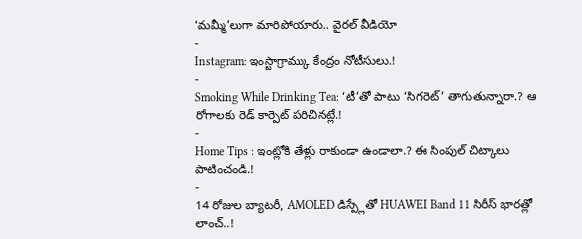‘మమ్మీ’లుగా మారిపోయారు.. వైరల్ వీడియో
-
Instagram: ఇంస్టాగ్రామ్కు కేంద్రం నోటీసులు.!
-
Smoking While Drinking Tea: ‘టీ’తో పాటు ‘సిగరెట్’ తాగుతున్నారా.? ఆ రోగాలకు రెడ్ కార్పెట్ పరిచినట్లే.!
-
Home Tips : ఇంట్లోకి తేళ్లు రాకుండా ఉండాలా.? ఈ సింపుల్ చిట్కాలు పాటించండి.!
-
14 రోజుల బ్యాటరీ, AMOLED డిస్ప్లేతో HUAWEI Band 11 సిరీస్ భారత్లో లాంచ్..!